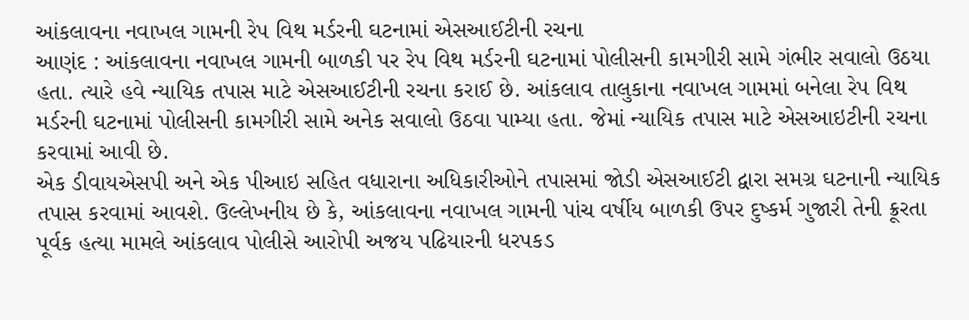આંકલાવના નવાખલ ગામની રેપ વિથ મર્ડરની ઘટનામાં એસઆઈટીની રચના
આણંદ : આંકલાવના નવાખલ ગામની બાળકી પર રેપ વિથ મર્ડરની ઘટનામાં પોલીસની કામગીરી સામે ગંભીર સવાલો ઉઠયા હતા. ત્યારે હવે ન્યાયિક તપાસ માટે એસઆઈટીની રચના કરાઈ છે. આંકલાવ તાલુકાના નવાખલ ગામમાં બનેલા રેપ વિથ મર્ડરની ઘટનામાં પોલીસની કામગીરી સામે અનેક સવાલો ઉઠવા પામ્યા હતા. જેમાં ન્યાયિક તપાસ માટે એસઆઇટીની રચના કરવામાં આવી છે.
એક ડીવાયએસપી અને એક પીઆઇ સહિત વધારાના અધિકારીઓને તપાસમાં જોડી એસઆઈટી દ્વારા સમગ્ર ઘટનાની ન્યાયિક તપાસ કરવામાં આવશે. ઉલ્લેખનીય છે કે, આંકલાવના નવાખલ ગામની પાંચ વર્ષીય બાળકી ઉપર દુષ્કર્મ ગુજારી તેની ક્રૂરતા પૂર્વક હત્યા મામલે આંકલાવ પોલીસે આરોપી અજય પઢિયારની ધરપકડ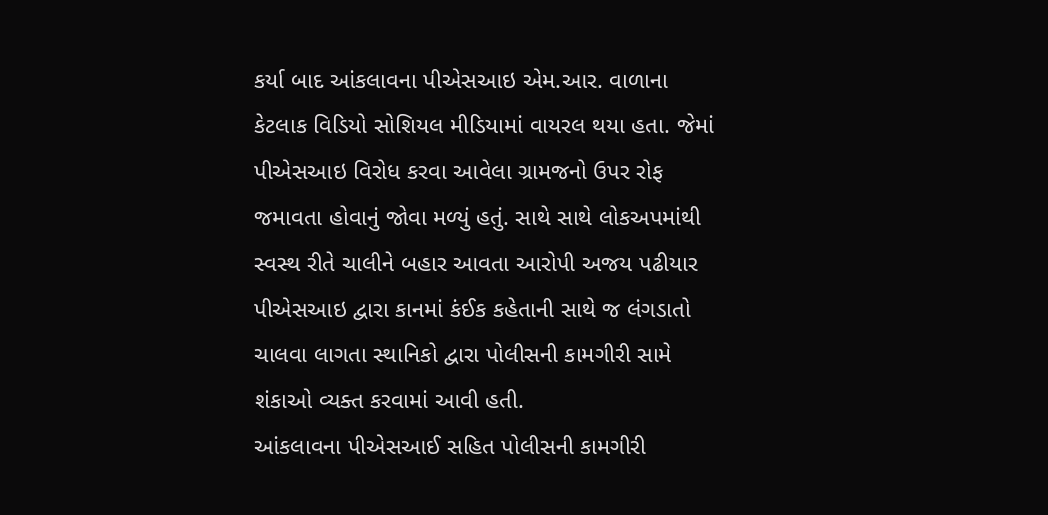કર્યા બાદ આંકલાવના પીએસઆઇ એમ.આર. વાળાના કેટલાક વિડિયો સોશિયલ મીડિયામાં વાયરલ થયા હતા. જેમાં પીએસઆઇ વિરોધ કરવા આવેલા ગ્રામજનો ઉપર રોફ જમાવતા હોવાનું જોવા મળ્યું હતું. સાથે સાથે લોકઅપમાંથી સ્વસ્થ રીતે ચાલીને બહાર આવતા આરોપી અજય પઢીયાર પીએસઆઇ દ્વારા કાનમાં કંઈક કહેતાની સાથે જ લંગડાતો ચાલવા લાગતા સ્થાનિકો દ્વારા પોલીસની કામગીરી સામે શંકાઓ વ્યક્ત કરવામાં આવી હતી.
આંકલાવના પીએસઆઈ સહિત પોલીસની કામગીરી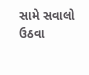સામે સવાલો ઉઠવા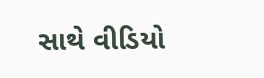સાથે વીડિયો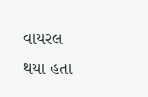વાયરલ થયા હતા